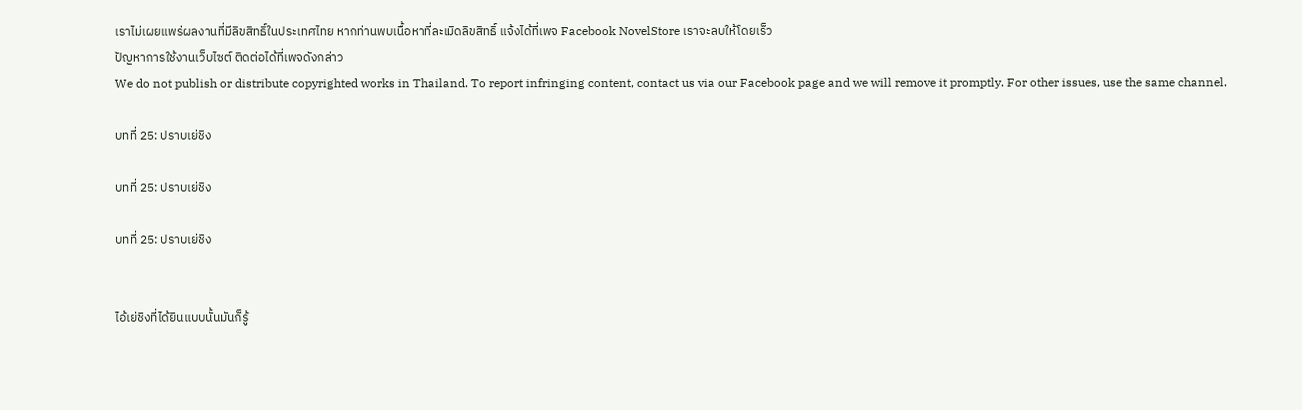เราไม่เผยแพร่ผลงานที่มีลิขสิทธิ์ในประเทศไทย หากท่านพบเนื้อหาที่ละเมิดลิขสิทธิ์ แจ้งได้ที่เพจ Facebook NovelStore เราจะลบให้โดยเร็ว
ปัญหาการใช้งานเว็บไซต์ ติดต่อได้ที่เพจดังกล่าว
We do not publish or distribute copyrighted works in Thailand. To report infringing content, contact us via our Facebook page and we will remove it promptly. For other issues, use the same channel.

บทที่ 25: ปราบเย่ชิง

บทที่ 25: ปราบเย่ชิง

บทที่ 25: ปราบเย่ชิง


ไอ้เย่ชิงที่ได้ยินแบบนั้นมันก็รู้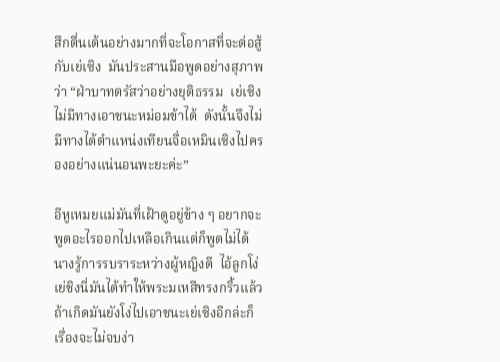สึกตื่นเต้นอย่างมากที่จะโอกาสที่จะต่อสู้กับเย่เซิง  มันประสานมือพูดอย่างสุภาพว่า “ฝ่าบาทตรัสว่าอย่างยุติธรรม  เย่เซิงไม่มีทางเอาชนะหม่อมข้าได้  ดังนั้นจึงไม่มีทางได้ตำแหน่งเทียนจื่อเหมินเซิงไปครองอย่างแน่นอนพะยะค่ะ”

อีหูเหมยแม่มันที่เฝ้าดูอยู่ข้าง ๆ อยากจะพูดอะไรออกไปเหลือเกินแต่ก็พูดไม่ได้  นางรู้การรบราระหว่างผู้หญิงดี  ไอ้ลูกโง่เย่ชิงนี่มันได้ทำให้พระมเหสีทรงกริ้วแล้ว  ถ้าเกิดมันยังโง่ไปเอาชนะเย่เซิงอีกล่ะก็เรื่องจะไม่จบง่า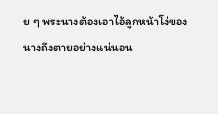ย ๆ พระนางต้องเอาไอ้ลูกหน้าโง่ของนางถึงตายอย่างแน่นอน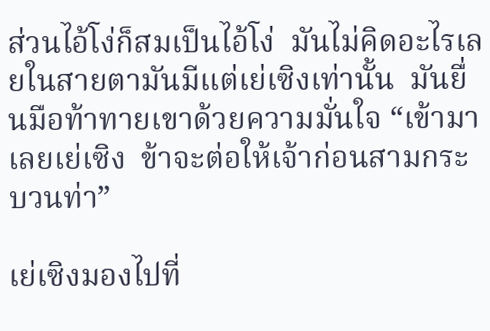ส่วนไอ้โง่ก็สมเป็นไอ้โง่  มันไม่คิดอะไรเลยในสายตามันมีแต่เย่เซิงเท่านั้น  มันยื่นมือท้าทายเขาด้วยความมั่นใจ “เข้ามาเลยเย่เซิง  ข้าจะต่อให้เจ้าก่อนสามกระบวนท่า”

เย่เซิงมองไปที่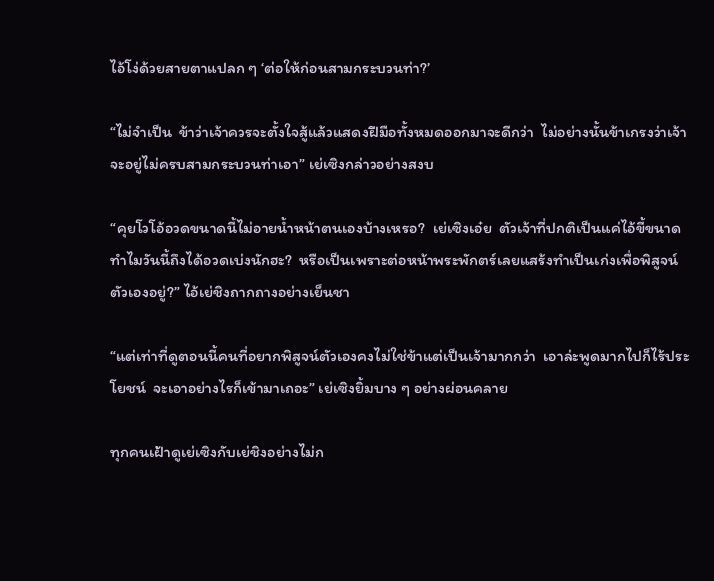ไอ้โง่ด้วยสายตาแปลก ๆ ‘ต่อให้ก่อนสามกระบวนท่า?’

“ไม่จำเป็น  ข้าว่าเจ้าควรจะตั้งใจสู้แล้วแสดงฝีมือทั้งหมดออกมาจะดีกว่า  ไม่อย่างนั้นข้าเกรงว่าเจ้าจะอยู่ไม่ครบสามกระบวนท่าเอา” เย่เซิงกล่าวอย่างสงบ

“คุยโวโอ้อวดขนาดนี้ไม่อายน้ำหน้าตนเองบ้างเหรอ?  เย่เซิงเอ๋ย  ตัวเจ้าที่ปกติเป็นแค่ไอ้ขี้ขนาดทำไมวันนี้ถึงได้อวดเบ่งนักฮะ?  หรือเป็นเพราะต่อหน้าพระพักตร์เลยแสร้งทำเป็นเก่งเพื่อพิสูจน์ตัวเองอยู่?” ไอ้เย่ชิงถากถางอย่างเย็นชา

“แต่เท่าที่ดูตอนนี้คนที่อยากพิสูจน์ตัวเองคงไม่ใช่ข้าแต่เป็นเจ้ามากกว่า  เอาล่ะพูดมากไปก็ไร้ประโยชน์  จะเอาอย่างไรก็เข้ามาเถอะ” เย่เซิงยิ้มบาง ๆ อย่างผ่อนคลาย

ทุกคนเฝ้าดูเย่เซิงกับเย่ชิงอย่างไม่ก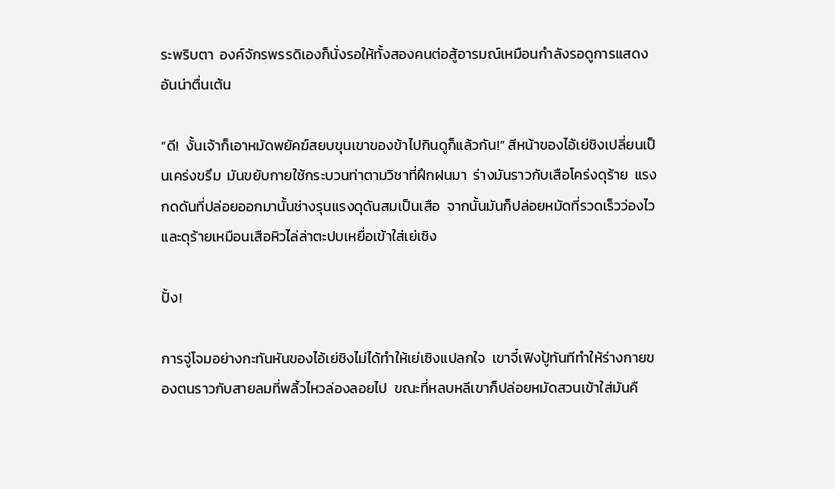ระพริบตา  องค์จักรพรรดิเองก็นั่งรอให้ทั้งสองคนต่อสู้อารมณ์เหมือนกำลังรอดูการแสดงอันน่าตื่นเต้น

“ดี!  งั้นเจ้าก็เอาหมัดพยัคฆ์สยบขุนเขาของข้าไปกินดูก็แล้วกัน!” สีหน้าของไอ้เย่ชิงเปลี่ยนเป็นเคร่งขรึม  มันขยับกายใช้กระบวนท่าตามวิชาที่ฝึกฝนมา  ร่างมันราวกับเสือโคร่งดุร้าย  แรงกดดันที่ปล่อยออกมานั้นช่างรุนแรงดุดันสมเป็นเสือ  จากนั้นมันก็ปล่อยหมัดที่รวดเร็วว่องไวและดุร้ายเหมือนเสือหิวไล่ล่าตะปบเหยื่อเข้าใส่เย่เซิง

ปั้ง!

การจู่โจมอย่างกะทันหันของไอ้เย่ชิงไม่ได้ทำให้เย่เซิงแปลกใจ  เขาจี๋เฟิงปู้ทันทีทำให้ร่างกายของตนราวกับสายลมที่พลิ้วไหวล่องลอยไป  ขณะที่หลบหลีเขาก็ปล่อยหมัดสวนเข้าใส่มันคื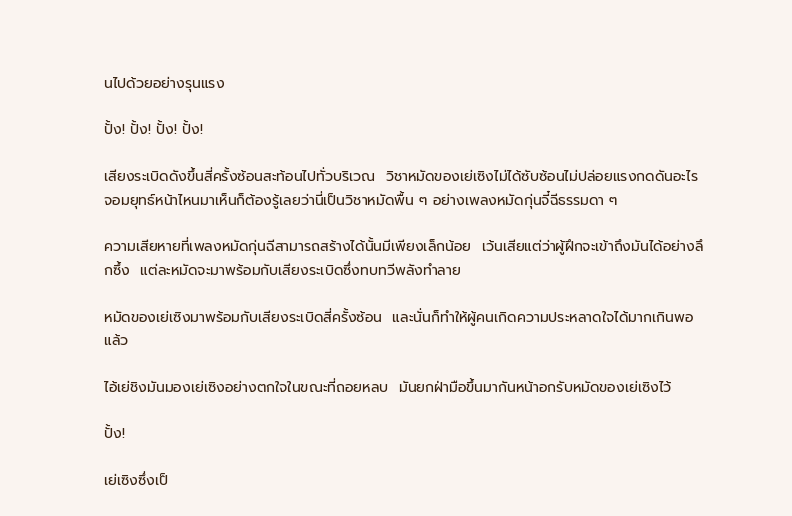นไปด้วยอย่างรุนแรง

ปั้ง! ปั้ง! ปั้ง! ปั้ง!

เสียงระเบิดดังขึ้นสี่ครั้งซ้อนสะท้อนไปทั่วบริเวณ  วิชาหมัดของเย่เซิงไม่ได้ซับซ้อนไม่ปล่อยแรงกดดันอะไร  จอมยุทธ์หน้าไหนมาเห็นก็ต้องรู้เลยว่านี่เป็นวิชาหมัดพื้น ๆ อย่างเพลงหมัดกุ่นจี๋ฉีธรรมดา ๆ

ความเสียหายที่เพลงหมัดกุ่นฉีสามารถสร้างได้นั้นมีเพียงเล็กน้อย  เว้นเสียแต่ว่าผู้ฝึกจะเข้าถึงมันได้อย่างลึกซึ้ง  แต่ละหมัดจะมาพร้อมกับเสียงระเบิดซึ่งทบทวีพลังทำลาย

หมัดของเย่เซิงมาพร้อมกับเสียงระเบิดสี่ครั้งซ้อน  และนั่นก็ทำให้ผู้คนเกิดความประหลาดใจได้มากเกินพอแล้ว

ไอ้เย่ชิงมันมองเย่เซิงอย่างตกใจในขณะที่ถอยหลบ  มันยกฝ่ามือขึ้นมากันหน้าอกรับหมัดของเย่เซิงไว้

ปั้ง!

เย่เซิงซึ่งเป็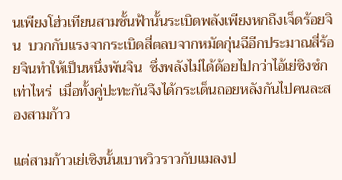นเพียงโฮ่วเทียนสามชั้นฟ้านั้นระเบิดพลังเพียงหกถึงเจ็ดร้อยจิน  บวกกับแรงจากระเบิดสี่ตลบจากหมัดกุ่นฉีอีกประมาณสี่ร้อยจินทำให้เป็นหนึ่งพันจิน  ซึ่งพลังไม่ได้ด้อยไปกว่าไอ้เย่ชิงซํกเท่าไหร่  เมื่อทั้งคู่ปะทะกันจึงได้กระเด็นถอยหลังกันไปคนละสองสามก้าว

แต่สามก้าวเย่เซิงนั้นเบาหวิวราวกับแมลงป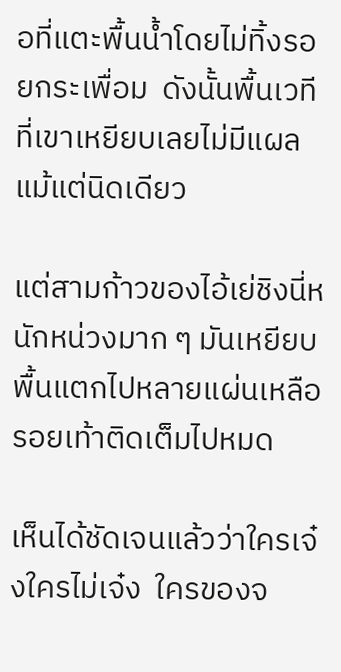อที่แตะพื้นน้ำโดยไม่ทิ้งรอยกระเพื่อม  ดังนั้นพื้นเวทีที่เขาเหยียบเลยไม่มีแผลแม้แต่นิดเดียว

แต่สามก้าวของไอ้เย่ชิงนี่หนักหน่วงมาก ๆ มันเหยียบพื้นแตกไปหลายแผ่นเหลือรอยเท้าติดเต็มไปหมด

เห็นได้ชัดเจนแล้วว่าใครเจ๋งใครไม่เจ๋ง  ใครของจ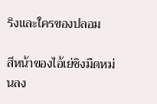ริงและใครของปลอม

สีหน้าของไอ้เย่ชิงมืดหม่นลง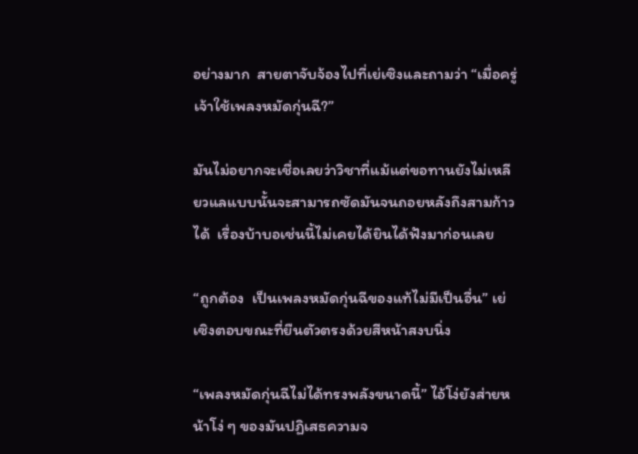อย่างมาก  สายตาจับจ้องไปที่เย่เซิงและถามว่า “เมื่อครู่เจ้าใช้เพลงหมัดกุ่นฉี?”

มันไม่อยากจะเชื่อเลยว่าวิชาที่แม้แต่ขอทานยังไม่เหลียวแลแบบนั้นจะสามารถซัดมันจนถอยหลังถึงสามก้าวได้  เรื่องบ้าบอเช่นนี้ไม่เคยได้ยินได้ฟังมาก่อนเลย

“ถูกต้อง  เป็นเพลงหมัดกุ่นฉีของแท้ไม่มีเป็นอื่น” เย่เซิงตอบขณะที่ยืนตัวตรงด้วยสีหน้าสงบนิ่ง

“เพลงหมัดกุ่นฉีไม่ได้ทรงพลังขนาดนี้” ไอ้โง่ยังส่ายหน้าโง่ ๆ ของมันปฏิเสธความจ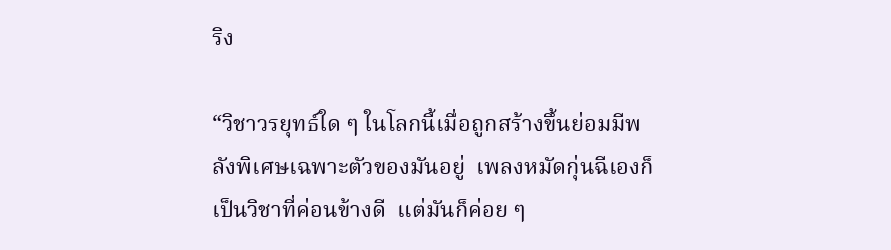ริง

“วิชาวรยุทธ์ใด ๆ ในโลกนี้เมื่อถูกสร้างขึ้นย่อมมีพลังพิเศษเฉพาะตัวของมันอยู่  เพลงหมัดกุ่นฉีเองก็เป็นวิชาที่ค่อนข้างดี  แต่มันก็ค่อย ๆ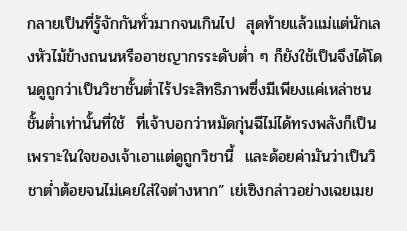กลายเป็นที่รู้จักกันทั่วมากจนเกินไป  สุดท้ายแล้วแม่แต่นักเลงหัวไม้ข้างถนนหรืออาชญากรระดับต่ำ ๆ ก็ยังใช้เป็นจึงได้โดนดูถูกว่าเป็นวิชาชั้นต่ำไร้ประสิทธิภาพซึ่งมีเพียงแค่เหล่าชนชั้นต่ำเท่านั้นที่ใช้  ที่เจ้าบอกว่าหมัดกุ่นฉีไม่ได้ทรงพลังก็เป็นเพราะในใจของเจ้าเอาแต่ดูถูกวิชานี้  และด้อยค่ามันว่าเป็นวิชาต่ำต้อยจนไม่เคยใส่ใจต่างหาก” เย่เซิงกล่าวอย่างเฉยเมย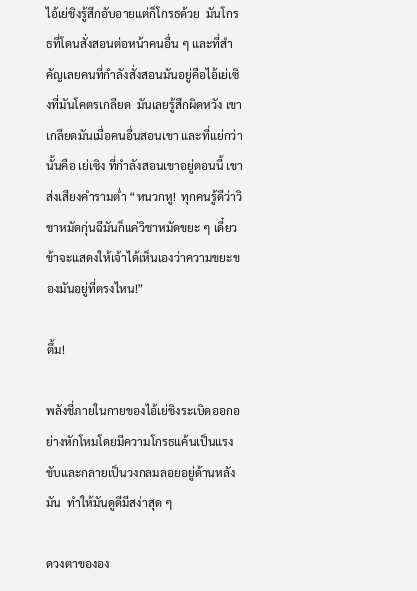ไอ้เย่ชิงรู้สึกอับอายแต่ก็โกรธด้วย  มันโกรธที่โดนสั่งสอนต่อหน้าคนอื่น ๆ และที่สำคัญเลยคนที่กำลังสั่งสอนมันอยู่คือไอ้เย่เซิงที่มันโคตรเกลียด  มันเลยรู้สึกผิดหวัง เขาเกลียดมันเมื่อคนอื่นสอนเขา และที่แย่กว่านั้นคือ เย่เซิง ที่กำลังสอนเขาอยู่ตอนนี้ เขาส่งเสียงคำรามต่ำ “หนวกหู!  ทุกคนรู้ดีว่าวิชาหมัดกุ่นฉีมันก็แค่วิชาหมัดขยะ ๆ เดี๋ยวข้าจะแสดงให้เจ้าได้เห็นเองว่าความขยะของมันอยู่ที่ตรงไหน!”

ตึ้ม!

พลังชี่ภายในกายของไอ้เย่ชิงระเบิดออกอย่างหักโหมโดยมีความโกรธแค้นเป็นแรงขับและกลายเป็นวงกลมลอยอยู่ด้านหลังมัน  ทำให้มันดูดีมีสง่าสุด ๆ

ดวงตาขององ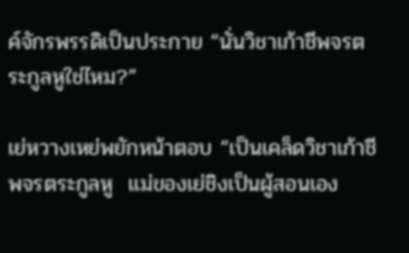ค์จักรพรรดิเป็นประกาย “นั่นวิชาเก้าชีพจรตระกูลหูใช่ไหม?”

เย่หวางเหย่พยักหน้าตอบ “เป็นเคล็ดวิชาเก้าชีพจรตระกูลหู  แม่ของเย่ชิงเป็นผู้สอนเอง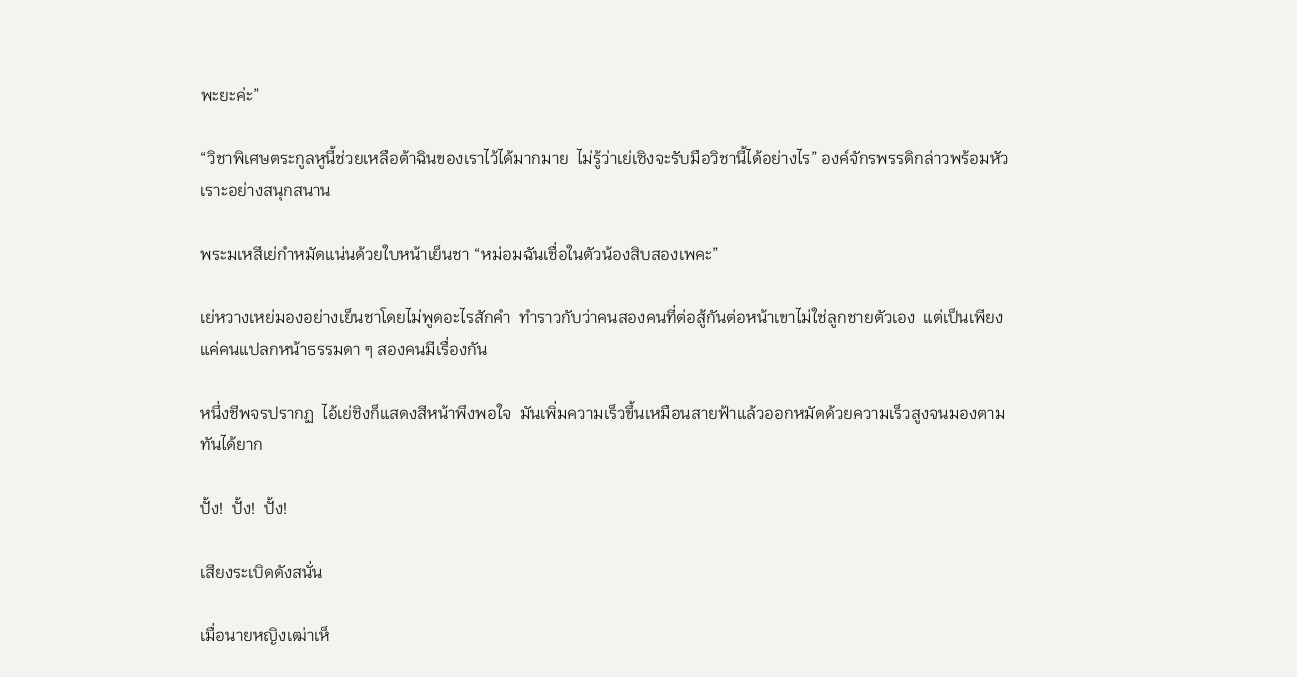พะยะค่ะ”

“วิชาพิเศษตระกูลหูนี้ช่วยเหลือต้าฉินของเราไว้ได้มากมาย  ไม่รู้ว่าเย่เซิงจะรับมือวิชานี้ได้อย่างไร” องค์จักรพรรดิกล่าวพร้อมหัวเราะอย่างสนุกสนาน

พระมเหสีเย่กำหมัดแน่นด้วยใบหน้าเย็นชา “หม่อมฉันเชื่อในตัวน้องสิบสองเพคะ”

เย่หวางเหย่มองอย่างเย็นชาโดยไม่พูดอะไรสักคำ  ทำราวกับว่าคนสองคนที่ต่อสู้กันต่อหน้าเขาไม่ใช่ลูกชายตัวเอง  แต่เป็นเพียงแค่คนแปลกหน้าธรรมดา ๆ สองคนมีเรื่องกัน

หนึ่งชีพจรปรากฏ  ไอ้เย่ชิงก็แสดงสีหน้าพึงพอใจ  มันเพิ่มความเร็วขึ้นเหมือนสายฟ้าแล้วออกหมัดด้วยความเร็วสูงจนมองตามทันได้ยาก

ปั้ง!  ปั้ง!  ปั้ง!

เสียงระเบิดดังสนั่น

เมื่อนายหญิงเฒ่าเห็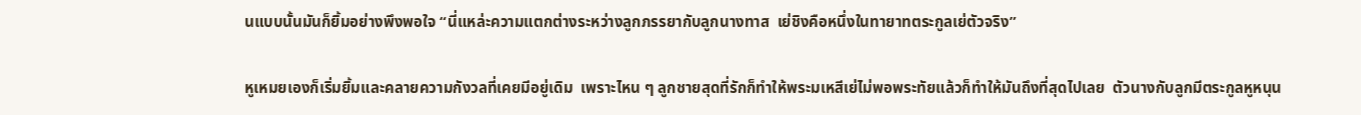นแบบนั้นมันก็ยิ้มอย่างพึงพอใจ “นี่แหล่ะความแตกต่างระหว่างลูกภรรยากับลูกนางทาส  เย่ชิงคือหนึ่งในทายาทตระกูลเย่ตัวจริง”

หูเหมยเองก็เริ่มยิ้มและคลายความกังวลที่เคยมีอยู่เดิม  เพราะไหน ๆ ลูกชายสุดที่รักก็ทำให้พระมเหสีเย่ไม่พอพระทัยแล้วก็ทำให้มันถึงที่สุดไปเลย  ตัวนางกับลูกมีตระกูลหูหนุน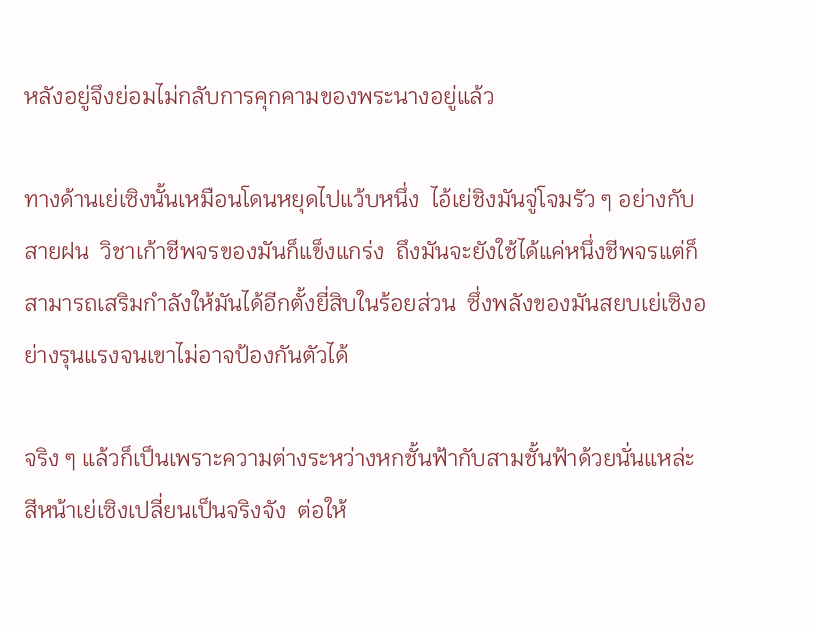หลังอยู่จึงย่อมไม่กลับการคุกคามของพระนางอยู่แล้ว

ทางด้านเย่เซิงนั้นเหมือนโดนหยุดไปแว้บหนึ่ง  ไอ้เย่ชิงมันจู่โจมรัว ๆ อย่างกับสายฝน  วิชาเก้าชีพจรของมันก็แข็งแกร่ง  ถึงมันจะยังใช้ได้แค่หนึ่งชีพจรแต่ก็สามารถเสริมกำลังให้มันได้อีกตั้งยี่สิบในร้อยส่วน  ซึ่งพลังของมันสยบเย่เซิงอย่างรุนแรงจนเขาไม่อาจป้องกันตัวได้

จริง ๆ แล้วก็เป็นเพราะความต่างระหว่างหกชั้นฟ้ากับสามชั้นฟ้าด้วยนั่นแหล่ะ  สีหน้าเย่เซิงเปลี่ยนเป็นจริงจัง  ต่อให้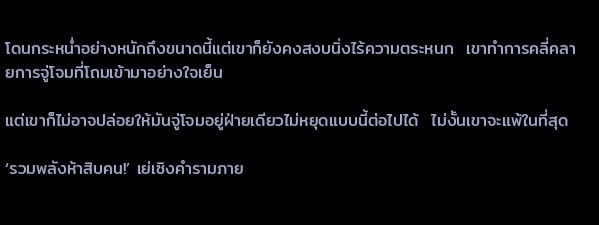โดนกระหน่ำอย่างหนักถึงขนาดนี้แต่เขาก็ยังคงสงบนิ่งไร้ความตระหนก  เขาทำการคลี่คลายการจู่โจมที่โถมเข้ามาอย่างใจเย็น

แต่เขาก็ไม่อาจปล่อยให้มันจู่โจมอยู่ฝ่ายเดียวไม่หยุดแบบนี้ต่อไปได้  ไม่งั้นเขาจะแพ้ในที่สุด

‘รวมพลังห้าสิบคน!’ เย่เซิงคำรามภาย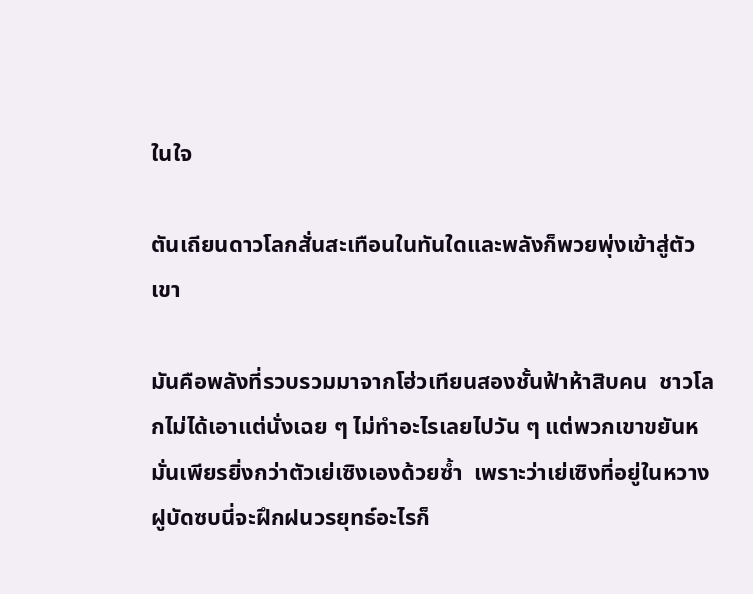ในใจ

ตันเถียนดาวโลกสั่นสะเทือนในทันใดและพลังก็พวยพุ่งเข้าสู่ตัวเขา

มันคือพลังที่รวบรวมมาจากโฮ่วเทียนสองชั้นฟ้าห้าสิบคน  ชาวโลกไม่ได้เอาแต่นั่งเฉย ๆ ไม่ทำอะไรเลยไปวัน ๆ แต่พวกเขาขยันหมั่นเพียรยิ่งกว่าตัวเย่เซิงเองด้วยซ้ำ  เพราะว่าเย่เซิงที่อยู่ในหวางฝูบัดซบนี่จะฝึกฝนวรยุทธ์อะไรก็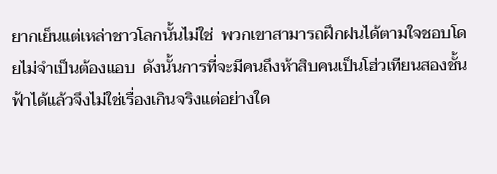ยากเย็นแต่เหล่าชาวโลกนั้นไม่ใช่  พวกเขาสามารถฝึกฝนได้ตามใจชอบโดยไม่จำเป็นต้องแอบ  ดังนั้นการที่จะมีคนถึงห้าสิบคนเป็นโฮ่วเทียนสองชั้นฟ้าได้แล้วจึงไม่ใช่เรื่องเกินจริงแต่อย่างใด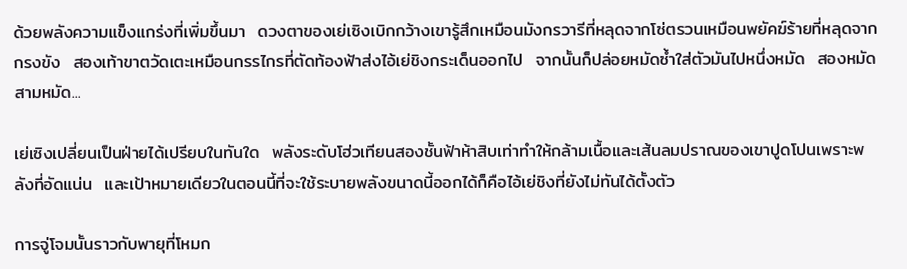ด้วยพลังความแข็งแกร่งที่เพิ่มขึ้นมา  ดวงตาของเย่เซิงเบิกกว้างเขารู้สึกเหมือนมังกรวารีที่หลุดจากโซ่ตรวนเหมือนพยัคฆ์ร้ายที่หลุดจากกรงขัง  สองเท้าขาตวัดเตะเหมือนกรรไกรที่ตัดท้องฟ้าส่งไอ้เย่ชิงกระเด็นออกไป  จากนั้นก็ปล่อยหมัดซ้ำใส่ตัวมันไปหนึ่งหมัด  สองหมัด  สามหมัด...

เย่เซิงเปลี่ยนเป็นฝ่ายได้เปรียบในทันใด  พลังระดับโฮ่วเทียนสองชั้นฟ้าห้าสิบเท่าทำให้กล้ามเนื้อและเส้นลมปราณของเขาปูดโปนเพราะพลังที่อัดแน่น  และเป้าหมายเดียวในตอนนี้ที่จะใช้ระบายพลังขนาดนี้ออกได้ก็คือไอ้เย่ชิงที่ยังไม่ทันได้ตั้งตัว

การจู่โจมนั้นราวกับพายุที่โหมก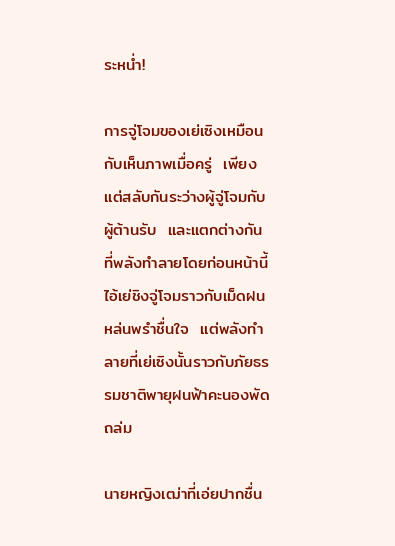ระหน่ำ!

การจู่โจมของเย่เซิงเหมือนกับเห็นภาพเมื่อครู่  เพียงแต่สลับกันระว่างผู้จู่โจมกับผู้ต้านรับ  และแตกต่างกันที่พลังทำลายโดยก่อนหน้านี้ไอ้เย่ชิงจู่โจมราวกับเม็ดฝนหล่นพรำชื่นใจ  แต่พลังทำลายที่เย่เซิงนั้นราวกับภัยธรรมชาติพายุฝนฟ้าคะนองพัดถล่ม

นายหญิงเฒ่าที่เอ่ยปากชื่น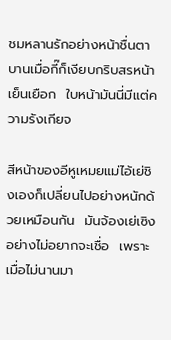ชมหลานรักอย่างหน้าชื่นตาบานเมื่อกี๊ก็เงียบกริบสรหน้าเย็นเยือก  ใบหน้ามันนี่มีแต่ความรังเกียจ

สีหน้าของอีหูเหมยแม่ไอ้เย่ชิงเองก็เปลี่ยนไปอย่างหนักด้วยเหมือนกัน  มันจ้องเย่เซิงอย่างไม่อยากจะเชื่อ  เพราะเมื่อไม่นานมา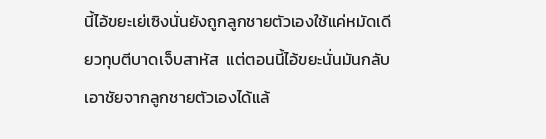นี้ไอ้ขยะเย่เซิงนั่นยังถูกลูกชายตัวเองใช้แค่หมัดเดียวทุบตีบาดเจ็บสาหัส  แต่ตอนนี้ไอ้ขยะนั่นมันกลับเอาชัยจากลูกชายตัวเองได้แล้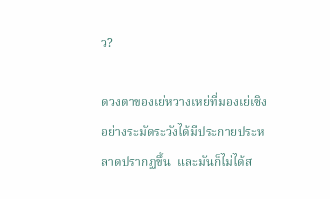ว?

ดวงตาของเย่หวางเหย่ที่มองเย่เซิงอย่างระมัดระวังได้มีประกายประหลาดปรากฏขึ้น  และมันก็ไม่ได้ส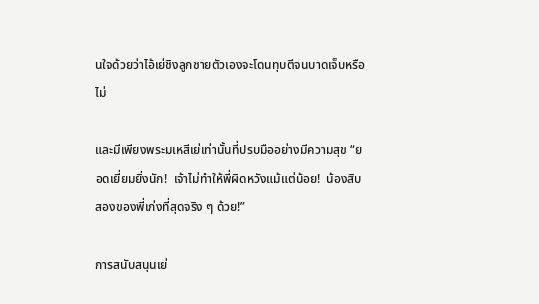นใจด้วยว่าไอ้เย่ชิงลูกชายตัวเองจะโดนทุบตีจนบาดเจ็บหรือไม่

และมีเพียงพระมเหสีเย่เท่านั้นที่ปรบมืออย่างมีความสุข “ยอดเยี่ยมยิ่งนัก!  เจ้าไม่ทำให้พี่ผิดหวังแม้แต่น้อย!  น้องสิบสองของพี่เก่งที่สุดจริง ๆ ด้วย!”

การสนับสนุนเย่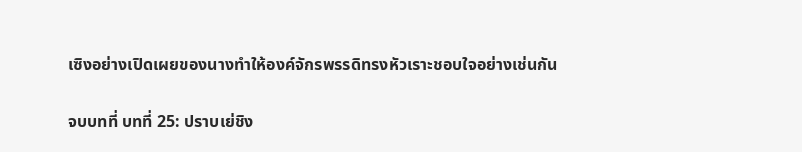เซิงอย่างเปิดเผยของนางทำให้องค์จักรพรรดิทรงหัวเราะชอบใจอย่างเช่นกัน

จบบทที่ บทที่ 25: ปราบเย่ชิง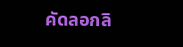คัดลอกลิ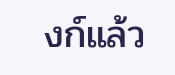งก์แล้ว